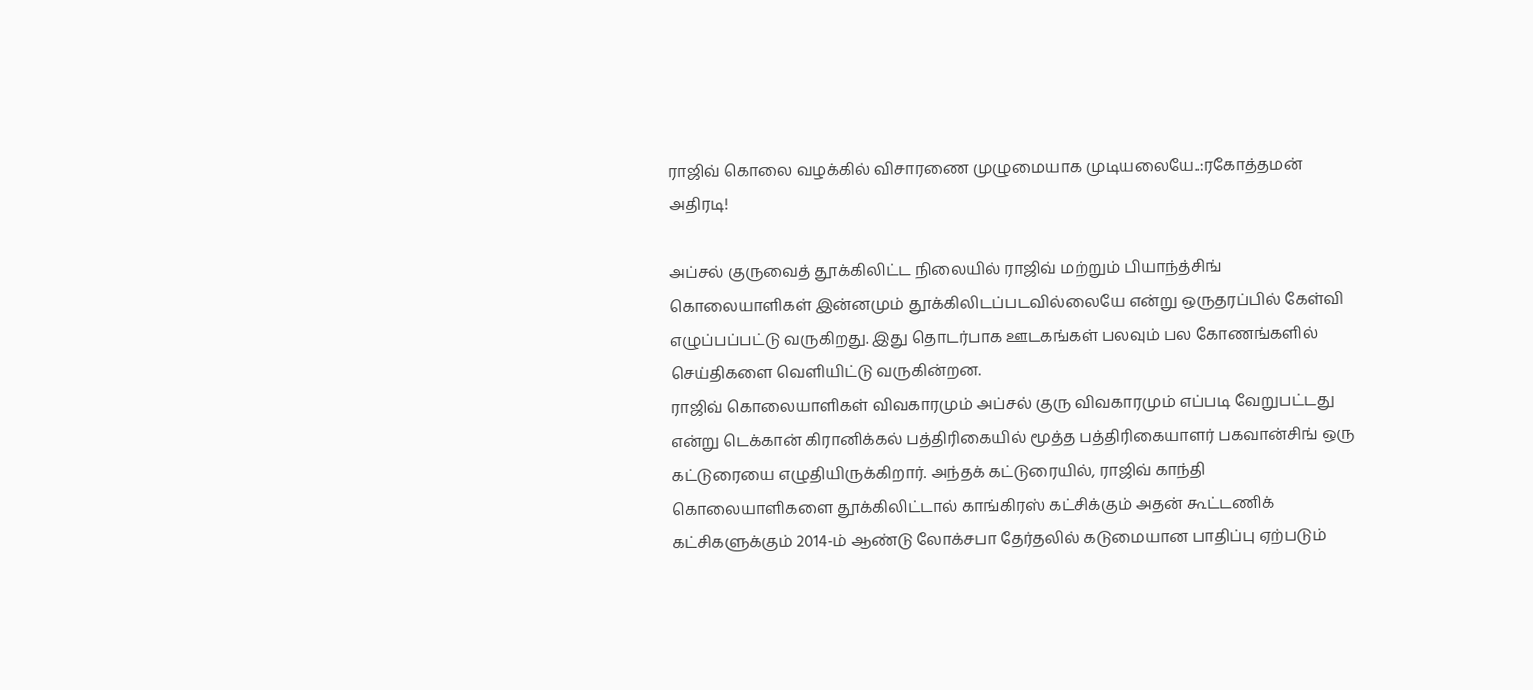ராஜிவ் கொலை வழக்கில் விசாரணை முழுமையாக முடியலையே..:ரகோத்தமன் அதிரடி!

அப்சல் குருவைத் தூக்கிலிட்ட நிலையில் ராஜிவ் மற்றும் பியாந்த்சிங் கொலையாளிகள் இன்னமும் தூக்கிலிடப்படவில்லையே என்று ஒருதரப்பில் கேள்வி எழுப்பப்பட்டு வருகிறது. இது தொடர்பாக ஊடகங்கள் பலவும் பல கோணங்களில் செய்திகளை வெளியிட்டு வருகின்றன.
ராஜிவ் கொலையாளிகள் விவகாரமும் அப்சல் குரு விவகாரமும் எப்படி வேறுபட்டது என்று டெக்கான் கிரானிக்கல் பத்திரிகையில் மூத்த பத்திரிகையாளர் பகவான்சிங் ஒரு கட்டுரையை எழுதியிருக்கிறார். அந்தக் கட்டுரையில், ராஜிவ் காந்தி கொலையாளிகளை தூக்கிலிட்டால் காங்கிரஸ் கட்சிக்கும் அதன் கூட்டணிக் கட்சிகளுக்கும் 2014-ம் ஆண்டு லோக்சபா தேர்தலில் கடுமையான பாதிப்பு ஏற்படும்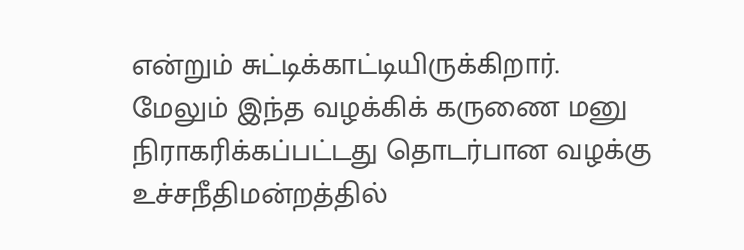என்றும் சுட்டிக்காட்டியிருக்கிறார்.
மேலும் இந்த வழக்கிக் கருணை மனு நிராகரிக்கப்பட்டது தொடர்பான வழக்கு உச்சநீதிமன்றத்தில்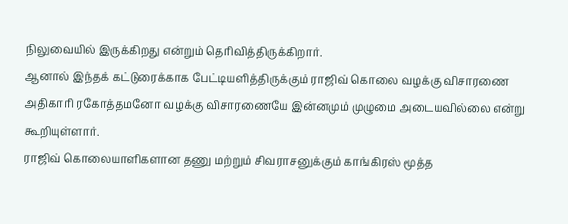நிலுவையில் இருக்கிறது என்றும் தெரிவித்திருக்கிறார்.
ஆனால் இந்தக் கட்டுரைக்காக பேட்டியளித்திருக்கும் ராஜிவ் கொலை வழக்கு விசாரணை அதிகாரி ரகோத்தமனோ வழக்கு விசாரணையே இன்னமும் முழுமை அடையவில்லை என்று கூறியுள்ளார்.
ராஜிவ் கொலையாளிகளான தணு மற்றும் சிவராசனுக்கும் காங்கிரஸ் மூத்த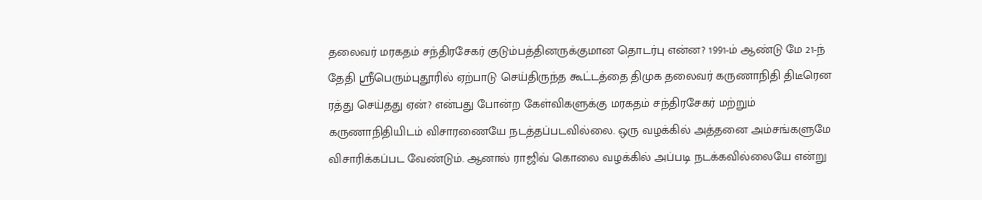தலைவர் மரகதம் சந்திரசேகர் குடும்பத்தினருக்குமான தொடர்பு என்ன? 1991-ம் ஆண்டு மே 21-ந் தேதி ஸ்ரீபெரும்புதூரில் ஏற்பாடு செய்திருந்த கூட்டத்தை திமுக தலைவர் கருணாநிதி திடீரென ரத்து செய்தது ஏன்? என்பது போன்ற கேள்விகளுக்கு மரகதம் சந்திரசேகர் மற்றும் கருணாநிதியிடம் விசாரணையே நடத்தப்படவில்லை. ஒரு வழக்கில் அத்தனை அம்சங்களுமே விசாரிக்கப்பட வேண்டும். ஆனால் ராஜிவ் கொலை வழக்கில் அப்படி நடக்கவில்லையே என்று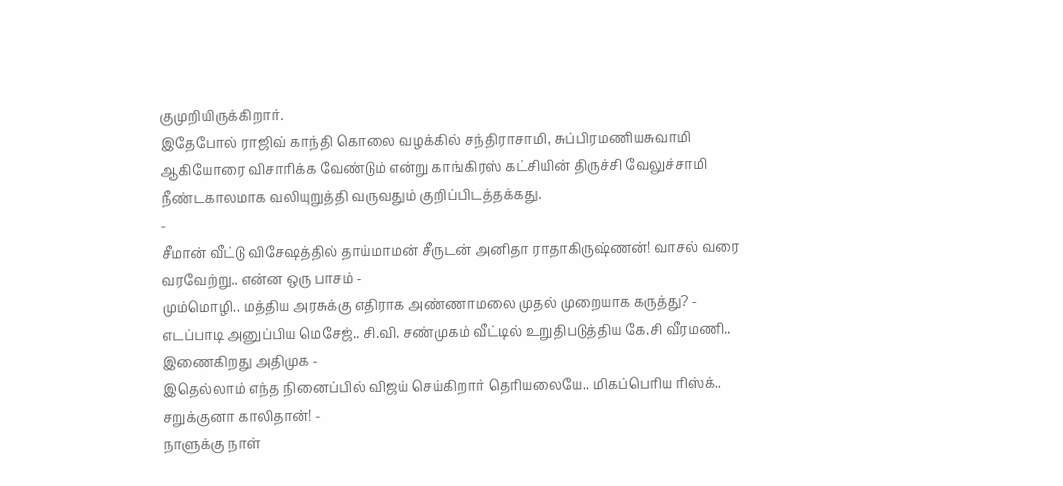குமுறியிருக்கிறார்.
இதேபோல் ராஜிவ் காந்தி கொலை வழக்கில் சந்திராசாமி, சுப்பிரமணியசுவாமி ஆகியோரை விசாரிக்க வேண்டும் என்று காங்கிரஸ் கட்சியின் திருச்சி வேலுச்சாமி நீண்டகாலமாக வலியுறுத்தி வருவதும் குறிப்பிடத்தக்கது.
-
சீமான் வீட்டு விசேஷத்தில் தாய்மாமன் சீருடன் அனிதா ராதாகிருஷ்ணன்! வாசல் வரை வரவேற்று.. என்ன ஒரு பாசம் -
மும்மொழி.. மத்திய அரசுக்கு எதிராக அண்ணாமலை முதல் முறையாக கருத்து? -
எடப்பாடி அனுப்பிய மெசேஜ்.. சி.வி. சண்முகம் வீட்டில் உறுதிபடுத்திய கே.சி வீரமணி.. இணைகிறது அதிமுக -
இதெல்லாம் எந்த நினைப்பில் விஜய் செய்கிறார் தெரியலையே.. மிகப்பெரிய ரிஸ்க்.. சறுக்குனா காலிதான்! -
நாளுக்கு நாள்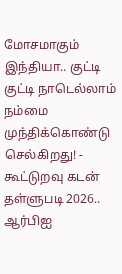மோசமாகும் இந்தியா.. குட்டி குட்டி நாடெல்லாம் நம்மை முந்திக்கொண்டு செல்கிறது! -
கூட்டுறவு கடன் தள்ளுபடி 2026.. ஆர்பிஐ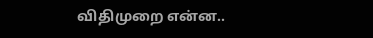விதிமுறை என்ன..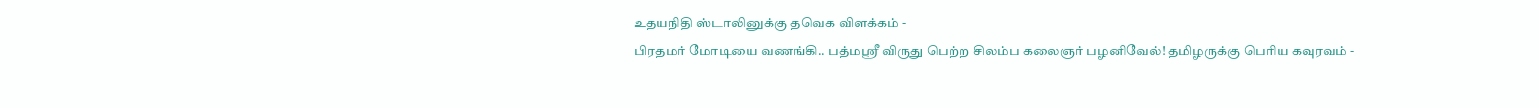உதயநிதி ஸ்டாலினுக்கு தவெக விளக்கம் -
பிரதமர் மோடியை வணங்கி.. பத்மஸ்ரீ விருது பெற்ற சிலம்ப கலைஞர் பழனிவேல்! தமிழருக்கு பெரிய கவுரவம் -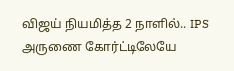விஜய் நியமித்த 2 நாளில்.. IPS அருணை கோர்ட்டிலேயே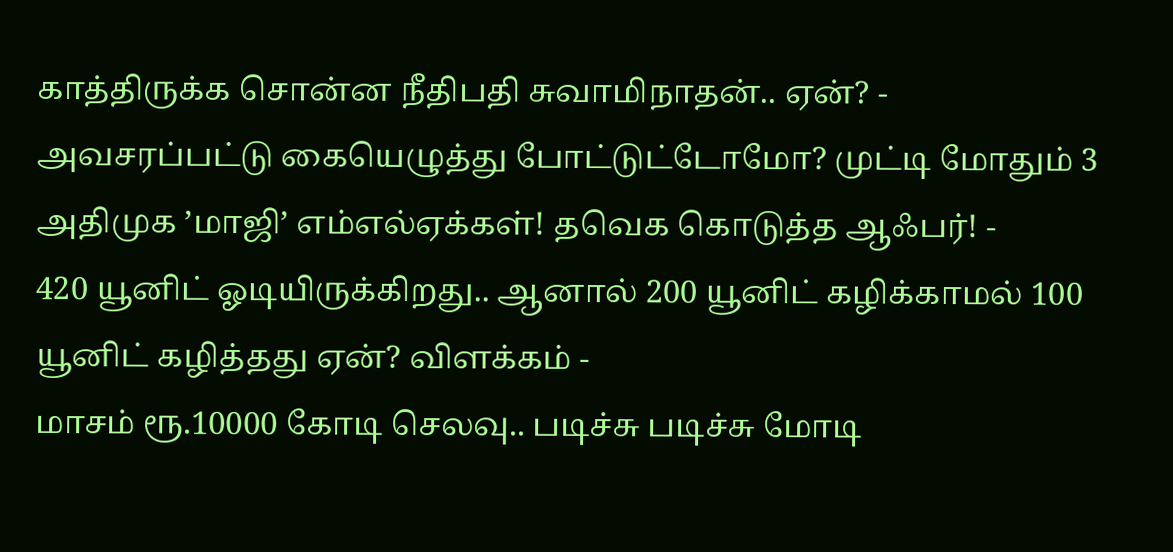காத்திருக்க சொன்ன நீதிபதி சுவாமிநாதன்.. ஏன்? -
அவசரப்பட்டு கையெழுத்து போட்டுட்டோமோ? முட்டி மோதும் 3 அதிமுக ’மாஜி’ எம்எல்ஏக்கள்! தவெக கொடுத்த ஆஃபர்! -
420 யூனிட் ஓடியிருக்கிறது.. ஆனால் 200 யூனிட் கழிக்காமல் 100 யூனிட் கழித்தது ஏன்? விளக்கம் -
மாசம் ரூ.10000 கோடி செலவு.. படிச்சு படிச்சு மோடி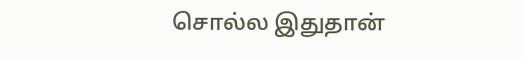சொல்ல இதுதான்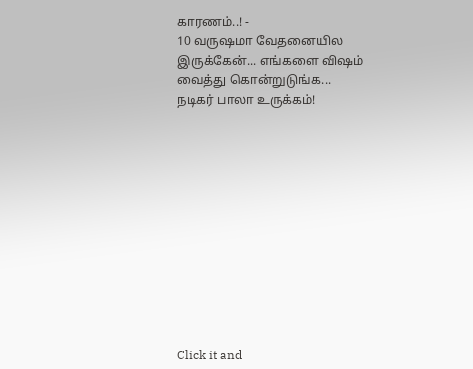காரணம்..! -
10 வருஷமா வேதனையில இருக்கேன்... எங்களை விஷம் வைத்து கொன்றுடுங்க... நடிகர் பாலா உருக்கம்!












Click it and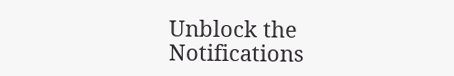Unblock the Notifications